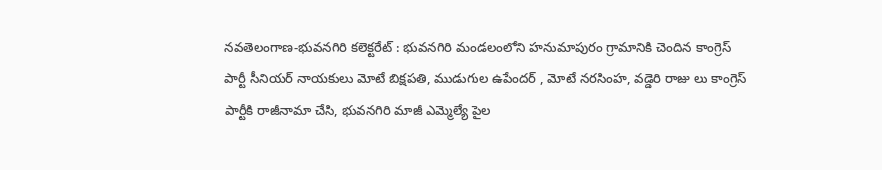నవతెలంగాణ-భువనగిరి కలెక్టరేట్ : భువనగిరి మండలంలోని హనుమాపురం గ్రామానికి చెందిన కాంగ్రెస్ పార్టీ సీనియర్ నాయకులు మోటే బిక్షపతి, ముడుగుల ఉపేందర్ , మోటే నరసింహ, వడ్డెరి రాజు లు కాంగ్రెస్ పార్టీకి రాజీనామా చేసి, భువనగిరి మాజీ ఎమ్మెల్యే పైల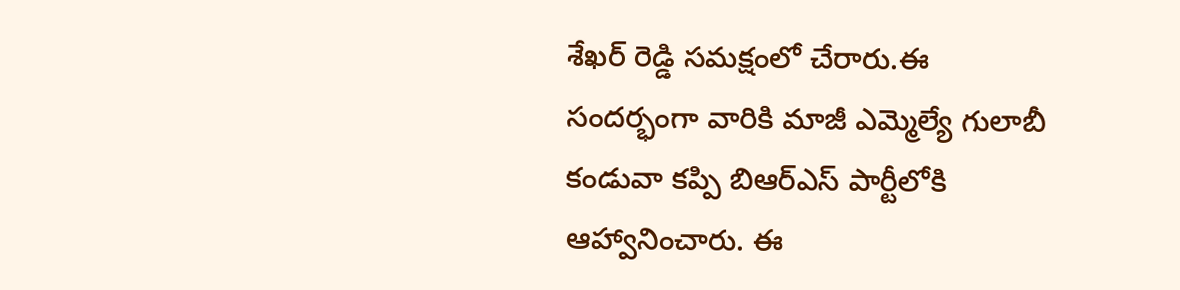శేఖర్ రెడ్డి సమక్షంలో చేరారు.ఈ సందర్భంగా వారికి మాజీ ఎమ్మెల్యే గులాబీ కండువా కప్పి బిఆర్ఎస్ పార్టీలోకి ఆహ్వానించారు. ఈ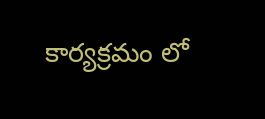కార్యక్రమం లో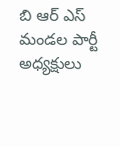బి ఆర్ ఎస్ మండల పార్టీ అధ్యక్షులు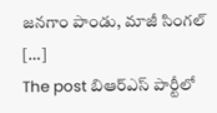జనగాం పాండు, మాజీ సింగల్ […]
The post బిఆర్ఎస్ పార్టీలో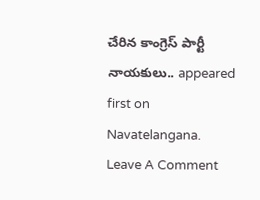చేరిన కాంగ్రెస్ పార్టీ నాయకులు.. appeared first on Navatelangana.
Leave A Comment